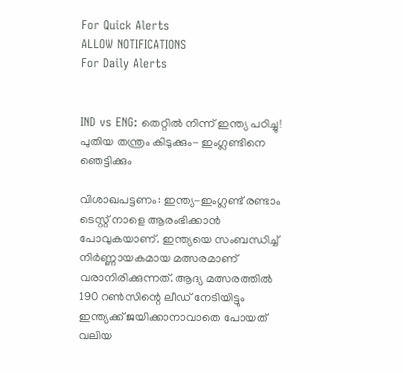For Quick Alerts
ALLOW NOTIFICATIONS
For Daily Alerts


IND vs ENG: തെറ്റില്‍ നിന്ന് ഇന്ത്യ പഠിച്ചു! പുതിയ തന്ത്രം കിടുക്കും- ഇംഗ്ലണ്ടിനെ ഞെട്ടിക്കും

വിശാഖപട്ടണം: ഇന്ത്യ-ഇംഗ്ലണ്ട് രണ്ടാം ടെസ്റ്റ് നാളെ ആരംഭിക്കാന്‍ പോവുകയാണ്. ഇന്ത്യയെ സംബന്ധിച്ച് നിര്‍ണ്ണായകമായ മത്സരമാണ് വരാനിരിക്കുന്നത്. ആദ്യ മത്സരത്തില്‍ 190 റണ്‍സിന്റെ ലീഡ് നേടിയിട്ടും ഇന്ത്യക്ക് ജയിക്കാനാവാതെ പോയത് വലിയ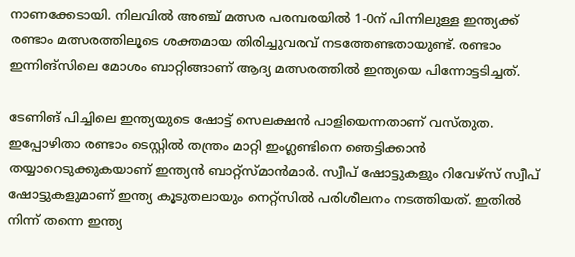നാണക്കേടായി. നിലവില്‍ അഞ്ച് മത്സര പരമ്പരയില്‍ 1-0ന് പിന്നിലുള്ള ഇന്ത്യക്ക് രണ്ടാം മത്സരത്തിലൂടെ ശക്തമായ തിരിച്ചുവരവ് നടത്തേണ്ടതായുണ്ട്. രണ്ടാം ഇന്നിങ്‌സിലെ മോശം ബാറ്റിങ്ങാണ് ആദ്യ മത്സരത്തില്‍ ഇന്ത്യയെ പിന്നോട്ടടിച്ചത്.

ടേണിങ് പിച്ചിലെ ഇന്ത്യയുടെ ഷോട്ട് സെലക്ഷന്‍ പാളിയെന്നതാണ് വസ്തുത. ഇപ്പോഴിതാ രണ്ടാം ടെസ്റ്റില്‍ തന്ത്രം മാറ്റി ഇംഗ്ലണ്ടിനെ ഞെട്ടിക്കാന്‍ തയ്യാറെടുക്കുകയാണ് ഇന്ത്യന്‍ ബാറ്റ്‌സ്മാന്‍മാര്‍. സ്വീപ് ഷോട്ടുകളും റിവേഴ്‌സ് സ്വീപ് ഷോട്ടുകളുമാണ് ഇന്ത്യ കൂടുതലായും നെറ്റ്‌സില്‍ പരിശീലനം നടത്തിയത്. ഇതില്‍ നിന്ന് തന്നെ ഇന്ത്യ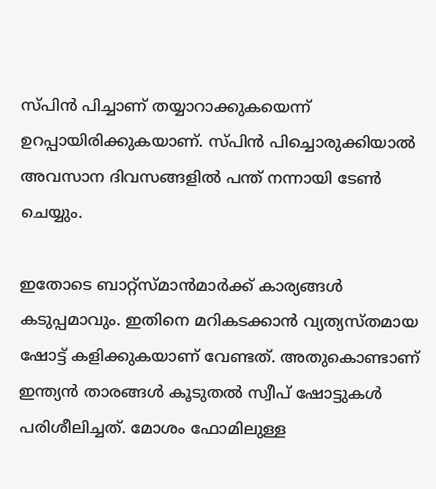സ്പിന്‍ പിച്ചാണ് തയ്യാറാക്കുകയെന്ന് ഉറപ്പായിരിക്കുകയാണ്. സ്പിന്‍ പിച്ചൊരുക്കിയാല്‍ അവസാന ദിവസങ്ങളില്‍ പന്ത് നന്നായി ടേണ്‍ ചെയ്യും.

ഇതോടെ ബാറ്റ്‌സ്മാന്‍മാര്‍ക്ക് കാര്യങ്ങള്‍ കടുപ്പമാവും. ഇതിനെ മറികടക്കാന്‍ വ്യത്യസ്തമായ ഷോട്ട് കളിക്കുകയാണ് വേണ്ടത്. അതുകൊണ്ടാണ് ഇന്ത്യന്‍ താരങ്ങള്‍ കൂടുതല്‍ സ്വീപ് ഷോട്ടുകള്‍ പരിശീലിച്ചത്. മോശം ഫോമിലുള്ള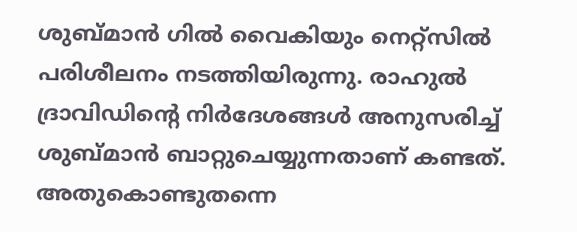ശുബ്മാന്‍ ഗില്‍ വൈകിയും നെറ്റ്‌സില്‍ പരിശീലനം നടത്തിയിരുന്നു. രാഹുല്‍ ദ്രാവിഡിന്റെ നിര്‍ദേശങ്ങള്‍ അനുസരിച്ച് ശുബ്മാന്‍ ബാറ്റുചെയ്യുന്നതാണ് കണ്ടത്. അതുകൊണ്ടുതന്നെ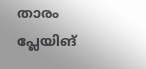താരം പ്ലേയിങ്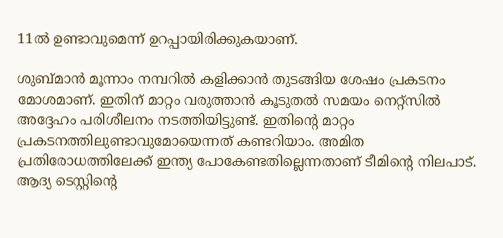11ല്‍ ഉണ്ടാവുമെന്ന് ഉറപ്പായിരിക്കുകയാണ്.

ശുബ്മാന്‍ മൂന്നാം നമ്പറില്‍ കളിക്കാന്‍ തുടങ്ങിയ ശേഷം പ്രകടനം മോശമാണ്. ഇതിന് മാറ്റം വരുത്താന്‍ കൂടുതല്‍ സമയം നെറ്റ്‌സില്‍ അദ്ദേഹം പരിശീലനം നടത്തിയിട്ടുണ്ട്. ഇതിന്റെ മാറ്റം പ്രകടനത്തിലുണ്ടാവുമോയെന്നത് കണ്ടറിയാം. അമിത പ്രതിരോധത്തിലേക്ക് ഇന്ത്യ പോകേണ്ടതില്ലെന്നതാണ് ടീമിന്റെ നിലപാട്. ആദ്യ ടെസ്റ്റിന്റെ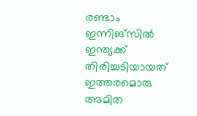രണ്ടാം ഇന്നിങ്‌സില്‍ ഇന്ത്യക്ക് തിരിച്ചടിയായത് ഇത്തരമൊരു അമിത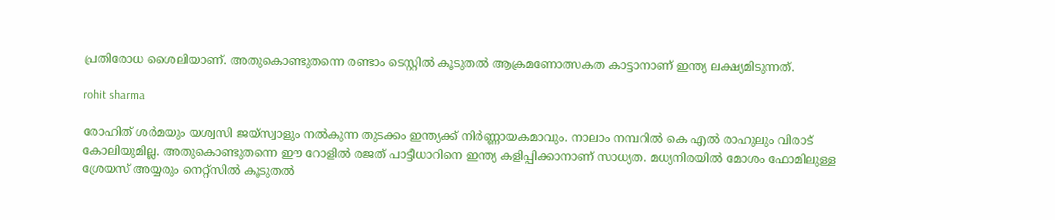പ്രതിരോധ ശൈലിയാണ്. അതുകൊണ്ടുതന്നെ രണ്ടാം ടെസ്റ്റില്‍ കൂടുതല്‍ ആക്രമണോത്സകത കാട്ടാനാണ് ഇന്ത്യ ലക്ഷ്യമിടുന്നത്.

rohit sharma

രോഹിത് ശര്‍മയും യശ്വസി ജയ്‌സ്വാളും നല്‍കുന്ന തുടക്കം ഇന്ത്യക്ക് നിര്‍ണ്ണായകമാവും. നാലാം നമ്പറില്‍ കെ എല്‍ രാഹുലും വിരാട് കോലിയുമില്ല. അതുകൊണ്ടുതന്നെ ഈ റോളില്‍ രജത് പാട്ടീധാറിനെ ഇന്ത്യ കളിപ്പിക്കാനാണ് സാധ്യത. മധ്യനിരയില്‍ മോശം ഫോമിലുള്ള ശ്രേയസ് അയ്യരും നെറ്റ്‌സില്‍ കൂടുതല്‍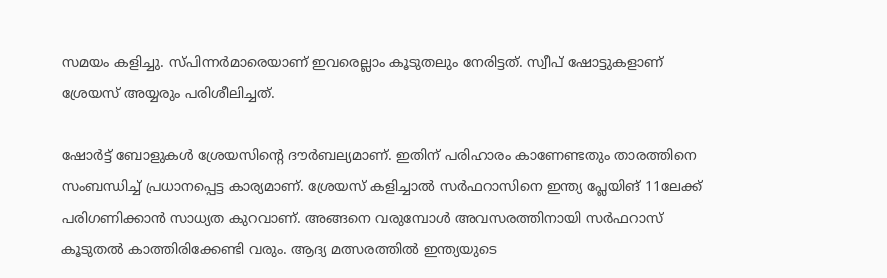സമയം കളിച്ചു. സ്പിന്നര്‍മാരെയാണ് ഇവരെല്ലാം കൂടുതലും നേരിട്ടത്. സ്വീപ് ഷോട്ടുകളാണ് ശ്രേയസ് അയ്യരും പരിശീലിച്ചത്.

ഷോര്‍ട്ട് ബോളുകള്‍ ശ്രേയസിന്റെ ദൗര്‍ബല്യമാണ്. ഇതിന് പരിഹാരം കാണേണ്ടതും താരത്തിനെ സംബന്ധിച്ച് പ്രധാനപ്പെട്ട കാര്യമാണ്. ശ്രേയസ് കളിച്ചാല്‍ സര്‍ഫറാസിനെ ഇന്ത്യ പ്ലേയിങ് 11ലേക്ക് പരിഗണിക്കാന്‍ സാധ്യത കുറവാണ്. അങ്ങനെ വരുമ്പോള്‍ അവസരത്തിനായി സര്‍ഫറാസ് കൂടുതല്‍ കാത്തിരിക്കേണ്ടി വരും. ആദ്യ മത്സരത്തില്‍ ഇന്ത്യയുടെ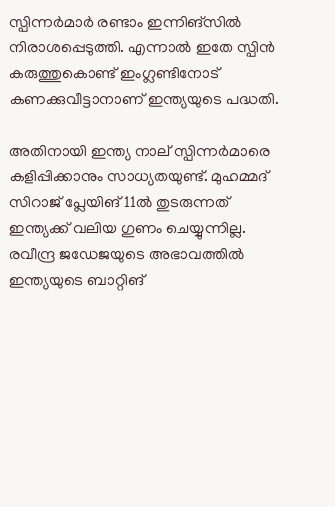സ്പിന്നര്‍മാര്‍ രണ്ടാം ഇന്നിങ്‌സില്‍ നിരാശപ്പെടുത്തി. എന്നാല്‍ ഇതേ സ്പിന്‍ കരുത്തുകൊണ്ട് ഇംഗ്ലണ്ടിനോട് കണക്കുവീട്ടാനാണ് ഇന്ത്യയുടെ പദ്ധതി.

അതിനായി ഇന്ത്യ നാല് സ്പിന്നര്‍മാരെ കളിപ്പിക്കാനും സാധ്യതയുണ്ട്. മുഹമ്മദ് സിറാജ് പ്ലേയിങ് 11ല്‍ തുടരുന്നത് ഇന്ത്യക്ക് വലിയ ഗുണം ചെയ്യുന്നില്ല. രവീന്ദ്ര ജഡേജയുടെ അഭാവത്തില്‍ ഇന്ത്യയുടെ ബാറ്റിങ്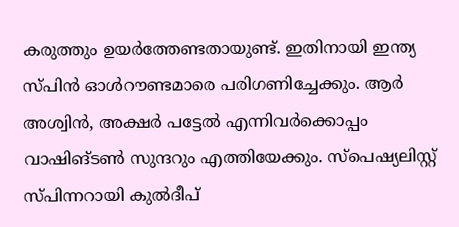കരുത്തും ഉയര്‍ത്തേണ്ടതായുണ്ട്. ഇതിനായി ഇന്ത്യ സ്പിന്‍ ഓള്‍റൗണ്ടമാരെ പരിഗണിച്ചേക്കും. ആര്‍ അശ്വിന്‍, അക്ഷര്‍ പട്ടേല്‍ എന്നിവര്‍ക്കൊപ്പം വാഷിങ്ടണ്‍ സുന്ദറും എത്തിയേക്കും. സ്‌പെഷ്യലിസ്റ്റ് സ്പിന്നറായി കുല്‍ദീപ്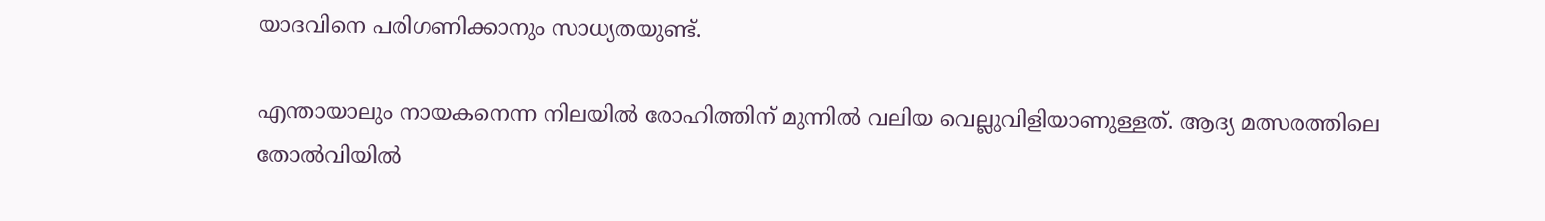യാദവിനെ പരിഗണിക്കാനും സാധ്യതയുണ്ട്.

എന്തായാലും നായകനെന്ന നിലയില്‍ രോഹിത്തിന് മുന്നില്‍ വലിയ വെല്ലുവിളിയാണുള്ളത്. ആദ്യ മത്സരത്തിലെ തോല്‍വിയില്‍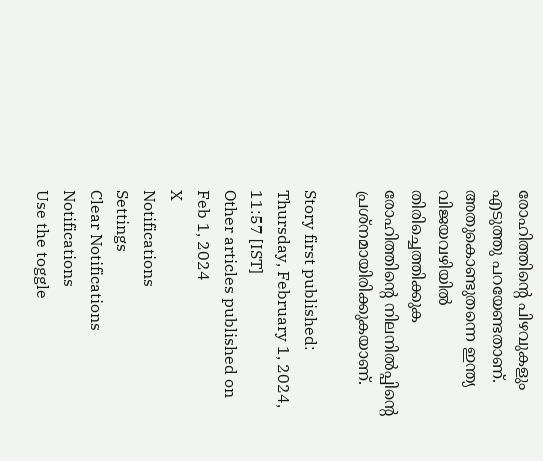രോഹിത്തിന്റെ പിഴവുകളും എടുത്തു പറയേണ്ടതാണ്. അതുകൊണ്ടുതന്നെ ഇന്ത്യ വിജയവഴിയില്‍ തിരിച്ചെത്തിക്കുക രോഹിത്തിന്റെ നിലനില്‍പ്പിന്റെ പ്രശ്‌നമായിരിക്കുകയാണ്.

Story first published: Thursday, February 1, 2024, 11:57 [IST]
Other articles published on Feb 1, 2024
X
Notifications
Settings
Clear Notifications
Notifications
Use the toggle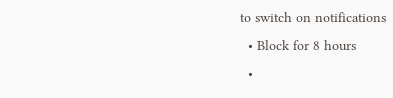to switch on notifications
  • Block for 8 hours
  •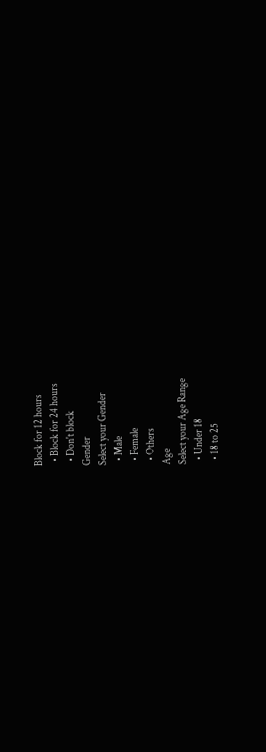Block for 12 hours
  • Block for 24 hours
  • Don't block
Gender
Select your Gender
  • Male
  • Female
  • Others
Age
Select your Age Range
  • Under 18
  • 18 to 25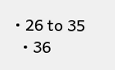• 26 to 35
  • 36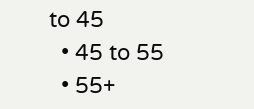to 45
  • 45 to 55
  • 55+